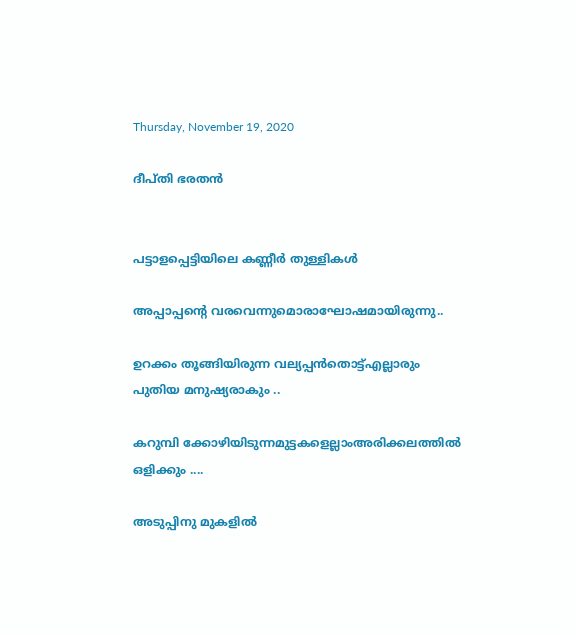Thursday, November 19, 2020

ദീപ്തി ഭരതൻ


പട്ടാളപ്പെട്ടിയിലെ കണ്ണീർ തുള്ളികൾ

അപ്പാപ്പന്റെ വരവെന്നുമൊരാഘോഷമായിരുന്നു..

ഉറക്കം തൂങ്ങിയിരുന്ന വല്യപ്പൻതൊട്ട്എല്ലാരും പുതിയ മനുഷ്യരാകും ..

കറുമ്പി ക്കോഴിയിടുന്നമുട്ടകളെല്ലാംഅരിക്കലത്തിൽ ഒളിക്കും ....

അടുപ്പിനു മുകളിൽ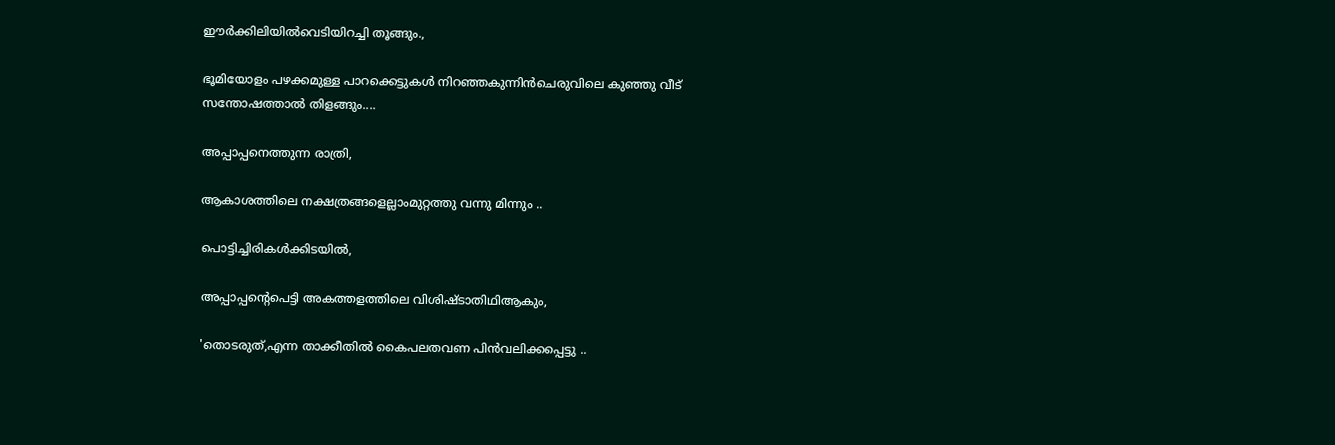ഈർക്കിലിയിൽവെടിയിറച്ചി തൂങ്ങും.,

ഭൂമിയോളം പഴക്കമുള്ള പാറക്കെട്ടുകൾ നിറഞ്ഞകുന്നിൻചെരുവിലെ കുഞ്ഞു വീട് സന്തോഷത്താൽ തിളങ്ങും....

അപ്പാപ്പനെത്തുന്ന രാത്രി,

ആകാശത്തിലെ നക്ഷത്രങ്ങളെല്ലാംമുറ്റത്തു വന്നു മിന്നും ..

പൊട്ടിച്ചിരികൾക്കിടയിൽ,

അപ്പാപ്പന്റെപെട്ടി അകത്തളത്തിലെ വിശിഷ്ടാതിഥിആകും,

'തൊടരുത്,എന്ന താക്കീതിൽ കൈപലതവണ പിൻവലിക്കപ്പെട്ടു ..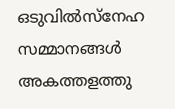ഒടുവിൽസ്നേഹ സമ്മാനങ്ങൾ അകത്തളത്തു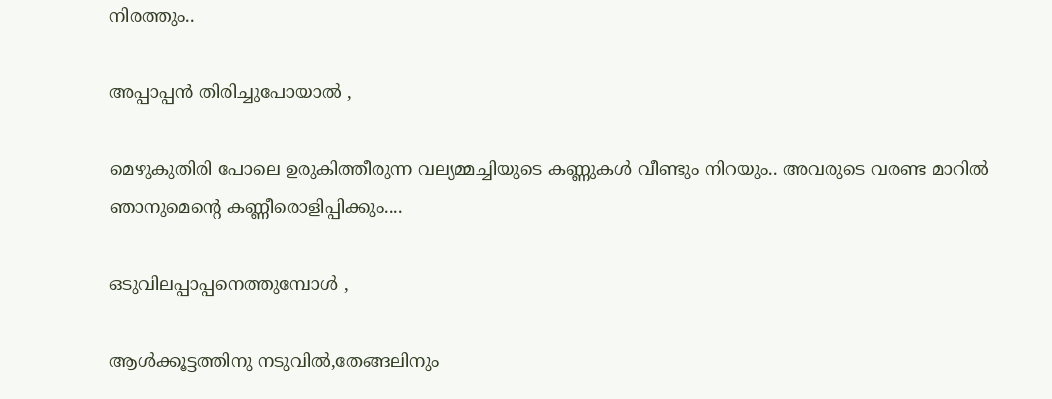നിരത്തും..

അപ്പാപ്പൻ തിരിച്ചുപോയാൽ ,

മെഴുകുതിരി പോലെ ഉരുകിത്തീരുന്ന വല്യമ്മച്ചിയുടെ കണ്ണുകൾ വീണ്ടും നിറയും.. അവരുടെ വരണ്ട മാറിൽ ഞാനുമെന്റെ കണ്ണീരൊളിപ്പിക്കും....

ഒടുവിലപ്പാപ്പനെത്തുമ്പോൾ ,

ആൾക്കൂട്ടത്തിനു നടുവിൽ,തേങ്ങലിനും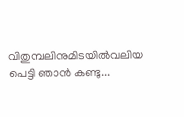വിതുമ്പലിനുമിടയിൽവലിയ പെട്ടി ഞാൻ കണ്ടു...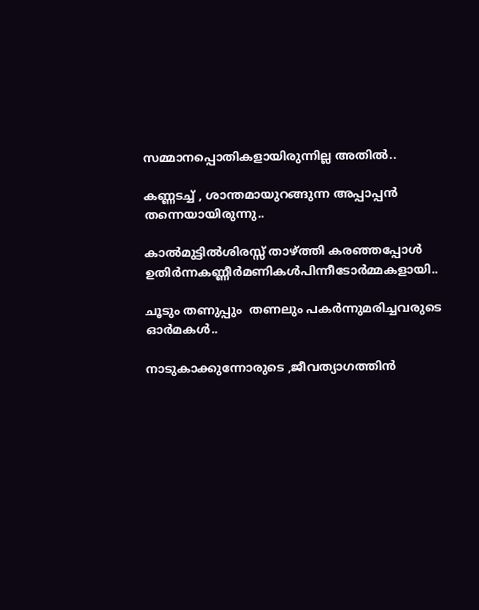സമ്മാനപ്പൊതികളായിരുന്നില്ല അതിൽ..

കണ്ണടച്ച് , ശാന്തമായുറങ്ങുന്ന അപ്പാപ്പൻ തന്നെയായിരുന്നു..

കാൽമുട്ടിൽശിരസ്സ് താഴ്ത്തി കരഞ്ഞപ്പോൾ ഉതിർന്നകണ്ണീർമണികൾപിന്നീടോർമ്മകളായി..

ചൂടും തണുപ്പും  തണലും പകർന്നുമരിച്ചവരുടെ ഓർമകൾ..

നാടുകാക്കുന്നോരുടെ ,ജീവത്യാഗത്തിൻ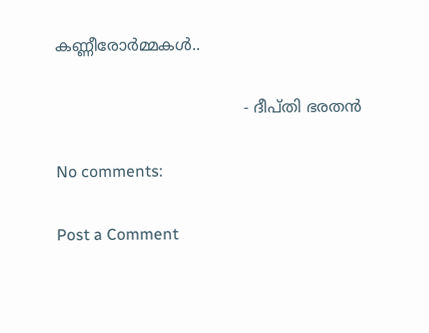കണ്ണീരോർമ്മകൾ..

                                      - ദീപ്തി ഭരതൻ

No comments:

Post a Comment